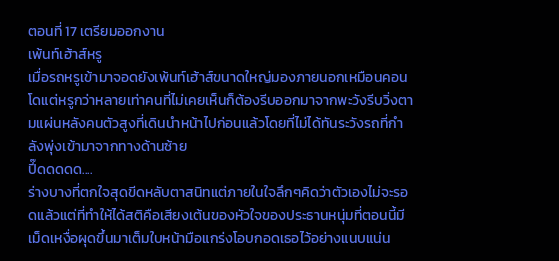ตอนที่ 17 เตรียมออกงาน
เพ้นท์เฮ้าส์หรู
เมื่อรถหรูเข้ามาจอดยังเพ้นท์เฮ้าส์ขนาดใหญ่มองภายนอกเหมือนคอนโดแต่หรูกว่าหลายเท่าคนที่ไม่เคยเห็นก็ต้องรีบออกมาจากพะวังรีบวิ่งตามแผ่นหลังคนตัวสูงที่เดินนำหน้าไปก่อนแล้วโดยที่ไม่ได้ทันระวังรถที่กำลังพุ่งเข้ามาจากทางด้านซ้าย
ปี๊ดดดดด....
ร่างบางที่ตกใจสุดขีดหลับตาสนิทแต่ภายในใจลึกๆคิดว่าตัวเองไม่จะรอดแล้วแต่ที่ทำให้ได้สติคือเสียงเต้นของหัวใจของประธานหนุ่มที่ตอนนี้มีเม็ดเหงื่อผุดขึ้นมาเต็มใบหน้ามือแกร่งโอบกอดเธอไว้อย่างแนบแน่น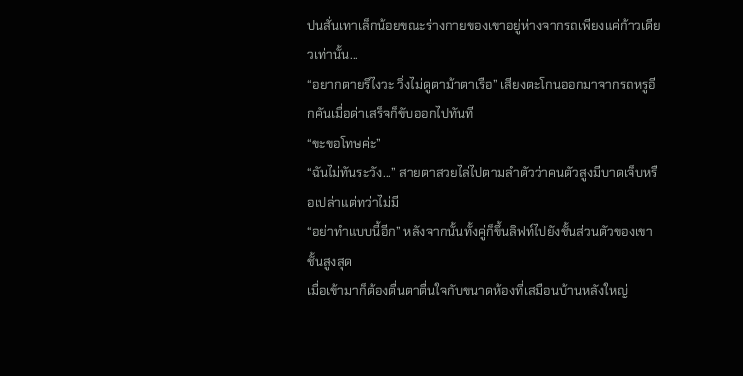ปนสั่นเทาเล็กน้อยขณะร่างกายของเขาอยู่ห่างจากรถเพียงแค่ก้าวเดียวเท่านั้น...
“อยากตายรึไงวะ วิ่งไม่ดูตาม้าตาเรือ” เสียงตะโกนออกมาจากรถหรูอีกคันเมื่อด่าเสร็จก็ขับออกไปทันที
“ขะขอโทษค่ะ”
“ฉันไม่ทันระวัง...” สายตาสวยไล่ไปตามลำตัวว่าคนตัวสูงมีบาดเจ็บหรือเปล่าแต่ทว่าไม่มี
“อย่าทำแบบนี้อีก” หลังจากนั้นทั้งคู่ก็ขึ้นลิฟท์ไปยังชั้นส่วนตัวของเขา
ชั้นสูงสุด
เมื่อเข้ามาก็ต้องตื่นตาตื่นใจกับขนาดห้องที่เสมือนบ้านหลังใหญ่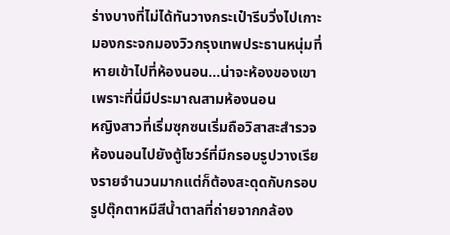ร่างบางที่ไม่ได้ทันวางกระเป๋ารีบวิ่งไปเกาะมองกระจกมองวิวกรุงเทพประธานหนุ่มที่หายเข้าไปที่ห้องนอน...น่าจะห้องของเขาเพราะที่นี่มีประมาณสามห้องนอน
หญิงสาวที่เริ่มซุกซนเริ่มถือวิสาสะสำรวจห้องนอนไปยังตู้โชวร์ที่มีกรอบรูปวางเรียงรายจำนวนมากแต่ก็ต้องสะดุดกับกรอบรูปตุ๊กตาหมีสีน้ำตาลที่ถ่ายจากกล้อง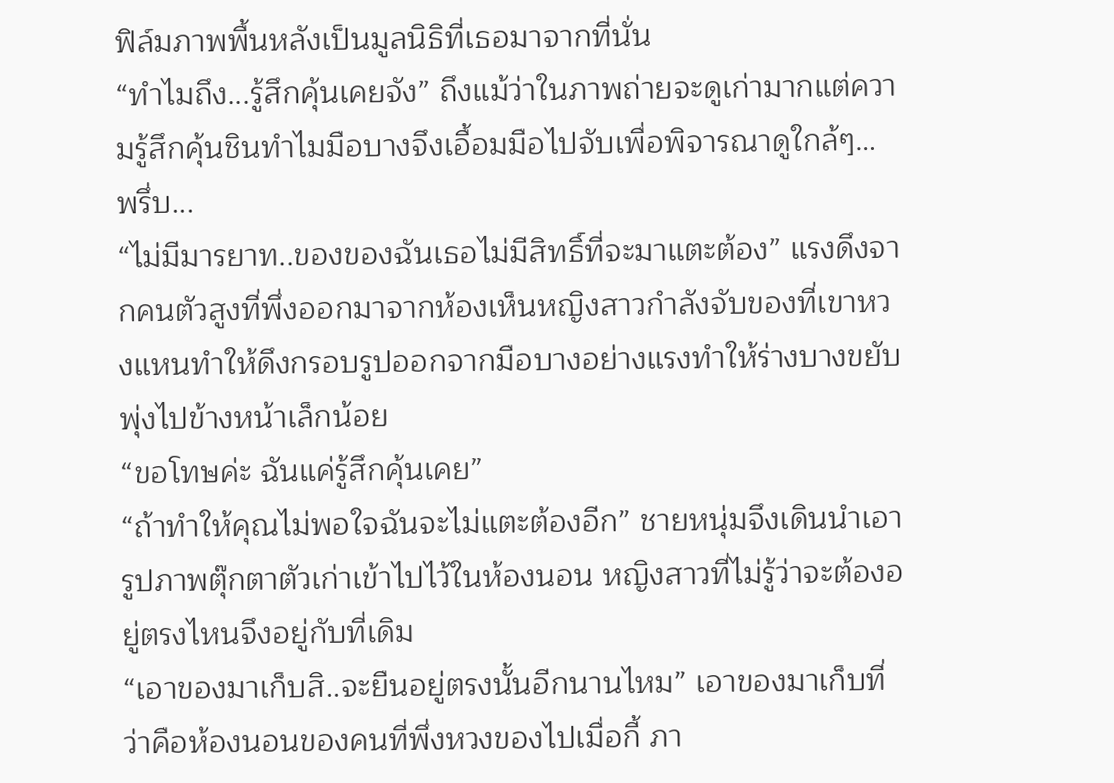ฟิล์มภาพพื้นหลังเป็นมูลนิธิที่เธอมาจากที่นั่น
“ทำไมถึง...รู้สึกคุ้นเคยจัง” ถึงแม้ว่าในภาพถ่ายจะดูเก่ามากแต่ความรู้สึกคุ้นชินทำไมมือบางจึงเอื้อมมือไปจับเพื่อพิจารณาดูใกล้ๆ…
พรึ่บ...
“ไม่มีมารยาท..ของของฉันเธอไม่มีสิทธิ์ที่จะมาแตะต้อง” แรงดึงจากคนตัวสูงที่พึ่งออกมาจากห้องเห็นหญิงสาวกำลังจับของที่เขาหวงแหนทำให้ดึงกรอบรูปออกจากมือบางอย่างแรงทำให้ร่างบางขยับพุ่งไปข้างหน้าเล็กน้อย
“ขอโทษค่ะ ฉันแค่รู้สึกคุ้นเคย”
“ถ้าทำให้คุณไม่พอใจฉันจะไม่แตะต้องอีก” ชายหนุ่มจึงเดินนำเอารูปภาพตุ๊กตาตัวเก่าเข้าไปไว้ในห้องนอน หญิงสาวที่ไม่รู้ว่าจะต้องอยู่ตรงไหนจึงอยู่กับที่เดิม
“เอาของมาเก็บสิ..จะยืนอยู่ตรงนั้นอีกนานไหม” เอาของมาเก็บที่ว่าคือห้องนอนของคนที่พึ่งหวงของไปเมื่อกี้ ภา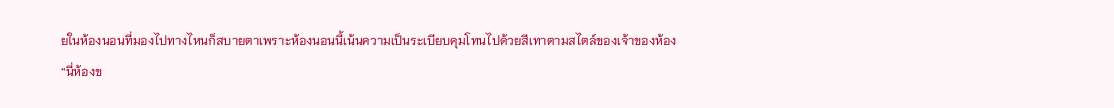ยในห้องนอนที่มองไปทางไหนก็สบายตาเพราะห้องนอนนี้เน้นความเป็นระเบียบคุมโทนไปด้วยสีเทาตามสไตล์ของเจ้าของห้อง
“นี่ห้องข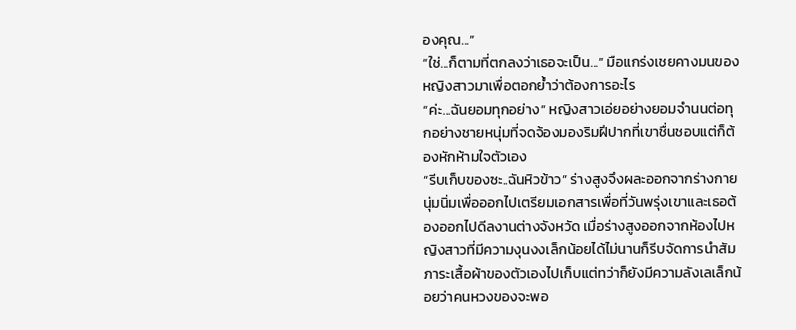องคุณ...”
“ใช่...ก็ตามที่ตกลงว่าเธอจะเป็น...” มือแกร่งเชยคางมนของหญิงสาวมาเพื่อตอกย้ำว่าต้องการอะไร
“ค่ะ...ฉันยอมทุกอย่าง” หญิงสาวเอ่ยอย่างยอมจำนนต่อทุกอย่างชายหนุ่มที่จดจ้องมองริมฝีปากที่เขาชื่นชอบแต่ก็ต้องหักห้ามใจตัวเอง
“รีบเก็บของซะ..ฉันหิวข้าว” ร่างสูงจึงผละออกจากร่างกายนุ่มนิ่มเพื่อออกไปเตรียมเอกสารเพื่อที่วันพรุ่งเขาและเธอต้องออกไปดีลงานต่างจังหวัด เมื่อร่างสูงออกจากห้องไปหญิงสาวที่มีความงุนงงเล็กน้อยได้ไม่นานก็รีบจัดการนำสัมภาระเสื้อผ้าของตัวเองไปเก็บแต่ทว่าก็ยังมีความลังเลเล็กน้อยว่าคนหวงของจะพอ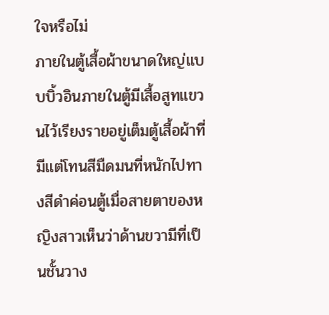ใจหรือไม่
ภายในตู้เสื้อผ้าขนาดใหญ่แบบบิ้วอินภายในตู้มีเสื้อสูทแขวนไว้เรียงรายอยู่เต็มตู้เสื้อผ้าที่มีแต่โทนสีมืดมนที่หนักไปทางสีดำค่อนตู้เมื่อสายตาของหญิงสาวเห็นว่าด้านขวามีที่เป็นชั้นวาง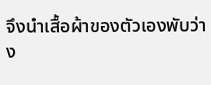จึงนำเสื้อผ้าของตัวเองพับว่าง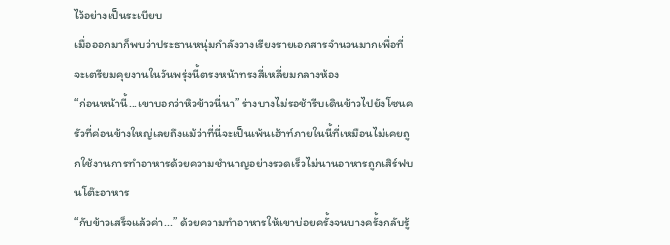ไว้อย่างเป็นระเบียบ
เมื่อออกมาก็พบว่าประธานหนุ่มกำลังวางเรียงรายเอกสารจำนวนมากเพื่อที่จะเตรียมคุยงานในวันพรุ่งนี้ตรงหน้าทรงสี่เหลี่ยมกลางห้อง
“ก่อนหน้านี้...เขาบอกว่าหิวข้าวนี่นา” ร่างบางไม่รอช้ารีบเดินข้าวไปยังโซนครัวที่ค่อนข้างใหญ่เลยถึงแม้ว่าที่นี่จะเป็นเพ้นเฮ้าท์ภายในนี้ที่เหมือนไม่เคยถูกใช้งานการทำอาหารด้วยความชำนาญอย่างรวดเร็วไม่นานอาหารถูกเสิร์ฟบนโต๊ะอาหาร
“กับข้าวเสร็จแล้วค่า...” ด้วยความทำอาหารให้เขาบ่อยครั้งจนบางครั้งกลับรู้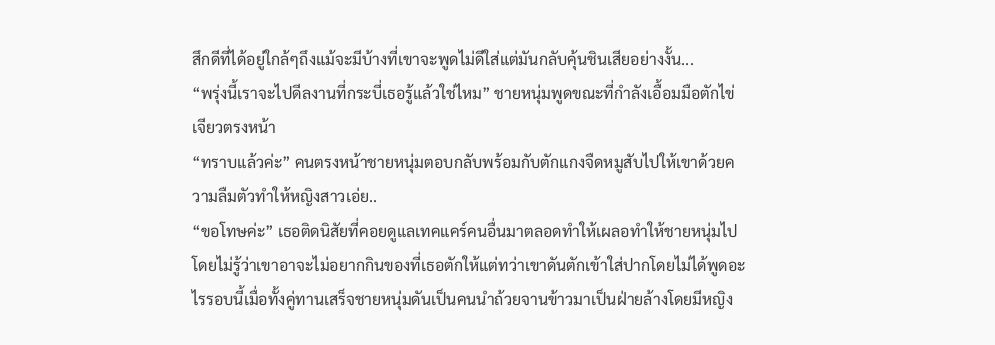สึกดีที่ได้อยู่ใกล้ๆถึงแม้จะมีบ้างที่เขาจะพูดไม่ดีใส่แต่มันกลับคุ้นชินเสียอย่างงั้น...
“พรุ่งนี้เราจะไปดีลงานที่กระบี่เธอรู้แล้วใช่ไหม” ชายหนุ่มพูดขณะที่กำลังเอื้อมมือตักไข่เจียวตรงหน้า
“ทราบแล้วค่ะ” คนตรงหน้าชายหนุ่มตอบกลับพร้อมกับตักแกงจืดหมูสับไปให้เขาด้วยความลืมตัวทำให้หญิงสาวเอ่ย..
“ขอโทษค่ะ” เธอติดนิสัยที่คอยดูแลเทคแคร์คนอื่นมาตลอดทำให้เผลอทำให้ชายหนุ่มไปโดยไม่รู้ว่าเขาอาจะไม่อยากกินของที่เธอตักให้แต่ทว่าเขาดันตักเข้าใส่ปากโดยไม่ได้พูดอะไรรอบนี้เมื่อทั้งคู่ทานเสร็จชายหนุ่มดันเป็นคนนำถ้วยจานข้าวมาเป็นฝ่ายล้างโดยมีหญิง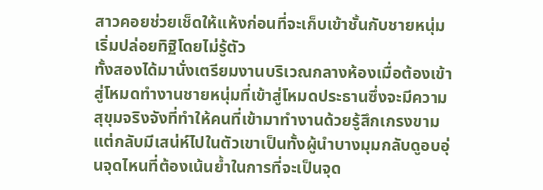สาวคอยช่วยเช็ดให้แห้งก่อนที่จะเก็บเข้าชั้นกับชายหนุ่มเริ่มปล่อยทิฐิโดยไม่รู้ตัว
ทั้งสองได้มานั่งเตรียมงานบริเวณกลางห้องเมื่อต้องเข้าสู่โหมดทำงานชายหนุ่มที่เข้าสู่โหมดประธานซึ่งจะมีความสุขุมจริงจังที่ทำให้คนที่เข้ามาทำงานด้วยรู้สึกเกรงขามแต่กลับมีเสน่ห์ไปในตัวเขาเป็นทั้งผู้นำบางมุมกลับดูอบอุ่นจุดไหนที่ต้องเน้นย้ำในการที่จะเป็นจุด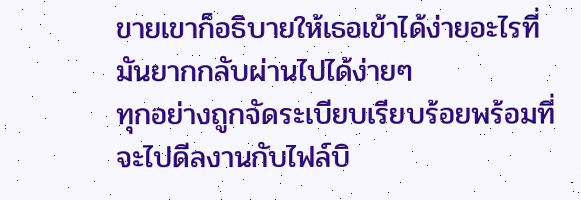ขายเขาก็อธิบายให้เธอเข้าได้ง่ายอะไรที่มันยากกลับผ่านไปได้ง่ายๆ
ทุกอย่างถูกจัดระเบียบเรียบร้อยพร้อมที่จะไปดีลงานกับไฟล์บิ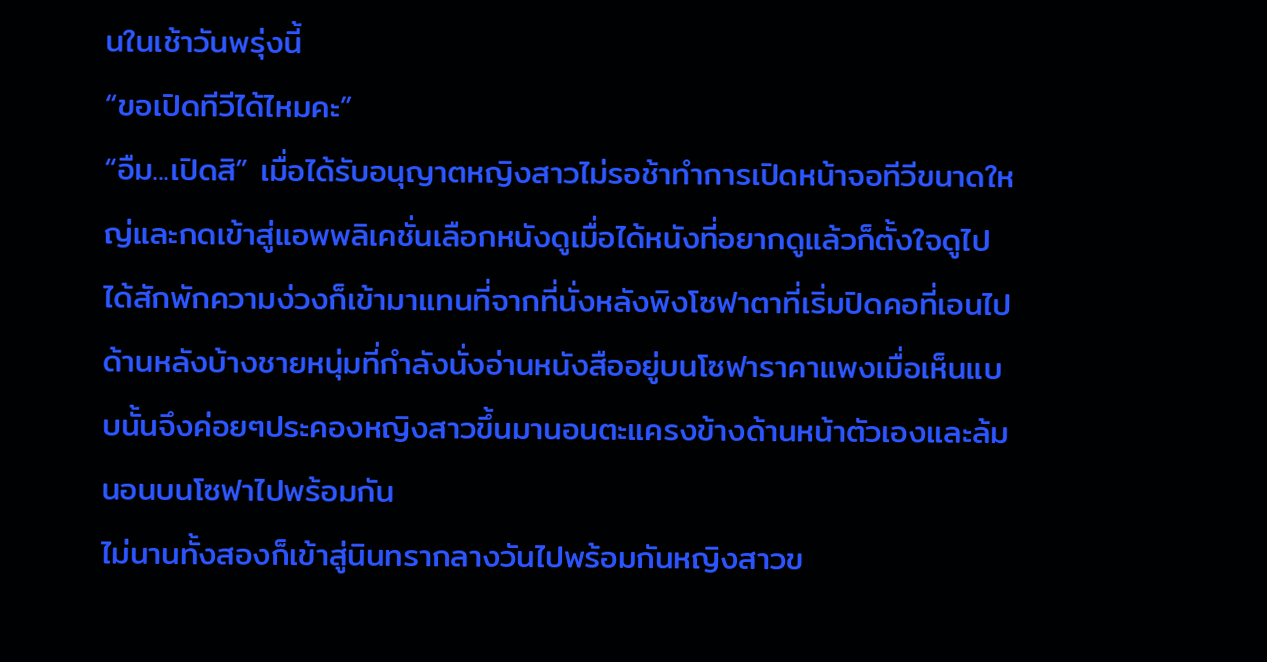นในเช้าวันพรุ่งนี้
“ขอเปิดทีวีได้ไหมคะ”
“อืม...เปิดสิ” เมื่อได้รับอนุญาตหญิงสาวไม่รอช้าทำการเปิดหน้าจอทีวีขนาดใหญ่และกดเข้าสู่แอพพลิเคชั่นเลือกหนังดูเมื่อได้หนังที่อยากดูแล้วก็ตั้งใจดูไปได้สักพักความง่วงก็เข้ามาแทนที่จากที่นั่งหลังพิงโซฟาตาที่เริ่มปิดคอที่เอนไปด้านหลังบ้างชายหนุ่มที่กำลังนั่งอ่านหนังสืออยู่บนโซฟาราคาแพงเมื่อเห็นแบบนั้นจึงค่อยๆประคองหญิงสาวขึ้นมานอนตะแครงข้างด้านหน้าตัวเองและล้มนอนบนโซฟาไปพร้อมกัน
ไม่นานทั้งสองก็เข้าสู่นินทรากลางวันไปพร้อมกันหญิงสาวข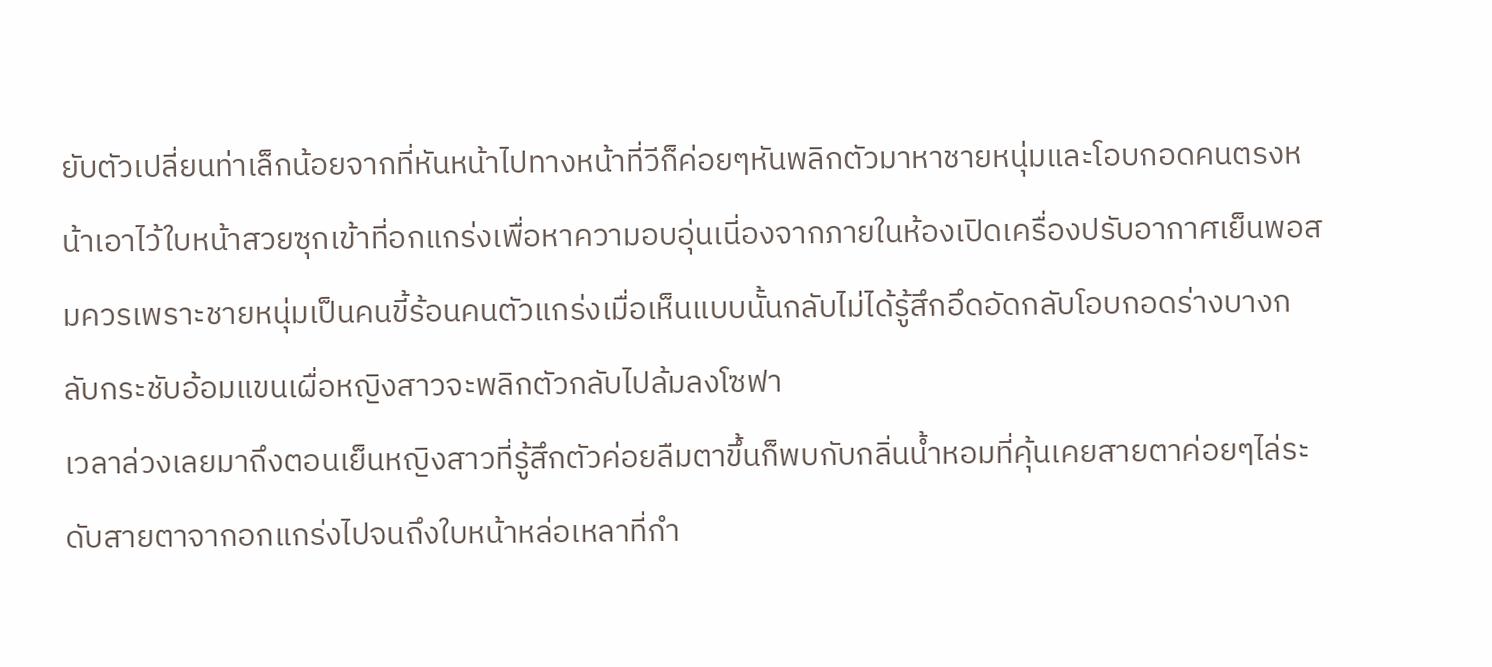ยับตัวเปลี่ยนท่าเล็กน้อยจากที่หันหน้าไปทางหน้าที่วีก็ค่อยๆหันพลิกตัวมาหาชายหนุ่มและโอบกอดคนตรงหน้าเอาไว้ใบหน้าสวยซุกเข้าที่อกแกร่งเพื่อหาความอบอุ่นเนี่องจากภายในห้องเปิดเครื่องปรับอากาศเย็นพอสมควรเพราะชายหนุ่มเป็นคนขี้ร้อนคนตัวแกร่งเมื่อเห็นแบบนั้นกลับไม่ได้รู้สึกอึดอัดกลับโอบกอดร่างบางกลับกระชับอ้อมแขนเผื่อหญิงสาวจะพลิกตัวกลับไปล้มลงโซฟา
เวลาล่วงเลยมาถึงตอนเย็นหญิงสาวที่รู้สึกตัวค่อยลืมตาขึ้นก็พบกับกลิ่นน้ำหอมที่คุ้นเคยสายตาค่อยๆไล่ระดับสายตาจากอกแกร่งไปจนถึงใบหน้าหล่อเหลาที่กำ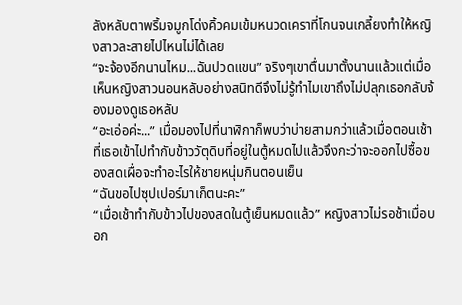ลังหลับตาพริ้มจมูกโด่งคิ้วคมเข้มหนวดเคราที่โกนจนเกลี้ยงทำให้หญิงสาวละสายไปไหนไม่ได้เลย
“จะจ้องอีกนานไหม...ฉันปวดแขน” จริงๆเขาตื่นมาตั้งนานแล้วแต่เมื่อเห็นหญิงสาวนอนหลับอย่างสนิทดีจึงไม่รู้ทำไมเขาถึงไม่ปลุกเธอกลับจ้องมองดูเธอหลับ
“อะเอ่อค่ะ...” เมื่อมองไปที่นาฬิกาก็พบว่าบ่ายสามกว่าแล้วเมื่อตอนเช้าที่เธอเข้าไปทำกับข้าววัตุดิบที่อยู่ในตู้หมดไปแล้วจึงกะว่าจะออกไปซื้อของสดเผื่อจะทำอะไรให้ชายหนุ่มกินตอนเย็น
“ฉันขอไปซุปเปอร์มาเก็ตนะคะ”
“เมื่อเช้าทำกับข้าวไปของสดในตู้เย็นหมดแล้ว” หญิงสาวไม่รอช้าเมื่อบอก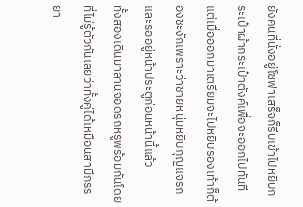ยังคนที่นั่งอยู่โซฟาเสร็จก็รีบเข้าไปหยิบกระเป๋าผ้ากระเป๋าตังค์เพื่อจะออกไปทันทีแต่เมื่อออกมาเตรียมจะไปหยิบรองเท้าก็ต้องชะงักเพราะว่าชายหนุ่มหยิบกุญแจรถและรออยู่หน้าประตูก่อนหน้านี้แล้ว
ทั้งสองเดินมาลานจอดรถหรูพร้อมกันโดยที่ไม่รู้ตัวกันเลยว่าทั้งคู่ได้เหมือนสามีภรรยา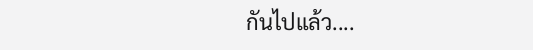กันไปแล้ว....